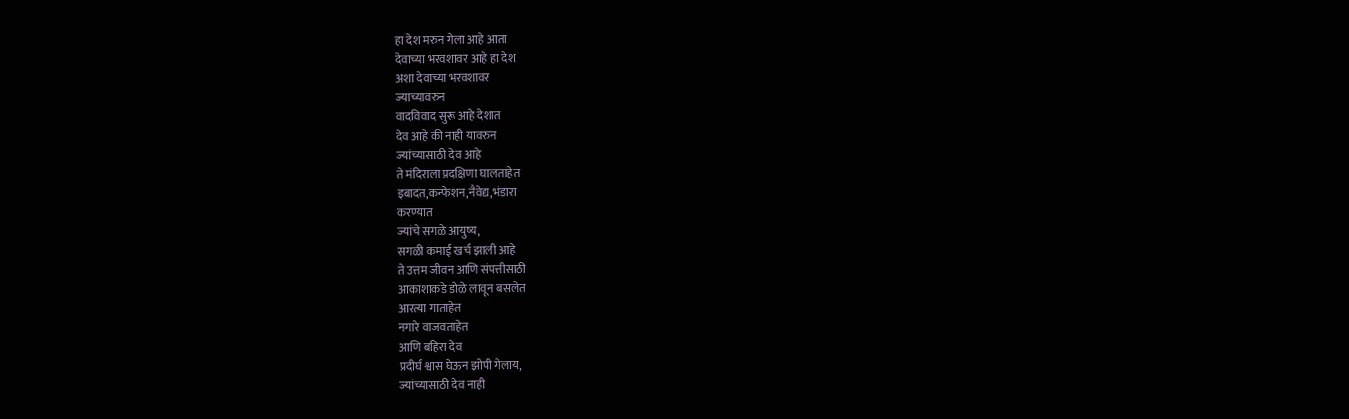हा देश मरुन गेला आहे आता
देवाच्या भरवशावर आहे हा देश
अशा देवाच्या भरवशावर
ज्याच्यावरुन
वादविवाद सुरू आहे देशात
देव आहे की नाही यावरुन
ज्यांच्यासाठी देव आहे
ते मंदिराला प्रदक्षिणा घालताहेत
इबादत,कन्फेशन,नैवेद्य,भंडारा
करण्यात
ज्यांचे सगळे आयुष्य,
सगळी कमाई खर्च झाली आहे
ते उत्तम जीवन आणि संपत्तीसाठी
आकाशाकडे डोळे लावून बसलेत
आरत्या गाताहेत
नगारे वाजवताहेत
आणि बहिरा देव
प्रदीर्घ श्वास घेऊन झोपी गेलाय,
ज्यांच्यासाठी देव नाही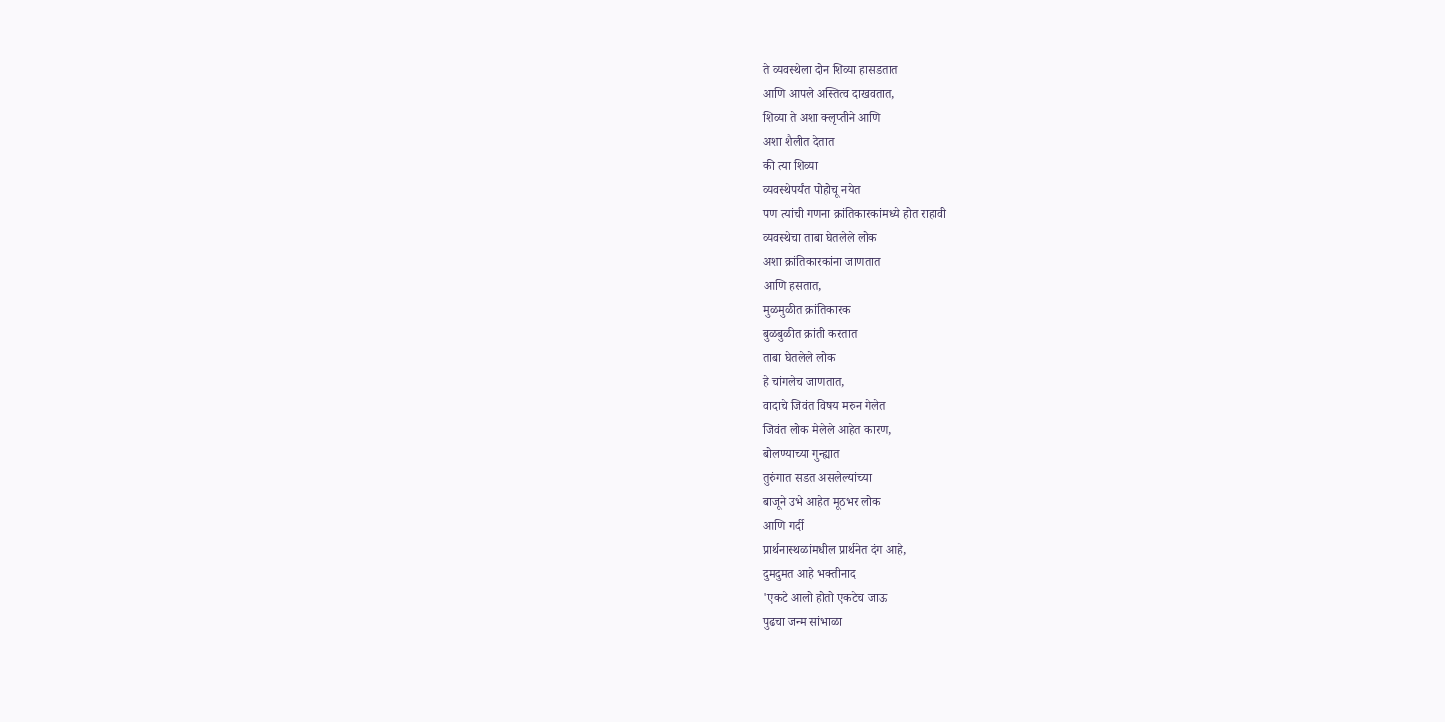ते व्यवस्थेला दोन शिव्या हासडतात
आणि आपले अस्तित्व दाखवतात,
शिव्या ते अशा क्लृप्तीने आणि
अशा शैलीत देतात
की त्या शिव्या
व्यवस्थेपर्यंत पोहोचू नयेत
पण त्यांची गणना क्रांतिकारकांमध्ये होत राहावी
व्यवस्थेचा ताबा घेतलेले लोक
अशा क्रांतिकारकांना जाणतात
आणि हसतात,
मुळमुळीत क्रांतिकारक
बुळबुळीत क्रांती करतात
ताबा घेतलेले लोक
हे चांगलेच जाणतात,
वादाचे जिवंत विषय मरुन गेलेत
जिवंत लोक मेलेले आहेत कारण,
बोलण्याच्या गुन्ह्यात
तुरुंगात सडत असलेल्यांच्या
बाजूने उभे आहेत मूठभर लोक
आणि गर्दी
प्रार्थनास्थळांमधील प्रार्थनेत दंग आहे,
दुमदुमत आहे भक्तीनाद
'एकटे आलो होतो एकटेच जाऊ
पुढचा जन्म सांभाळा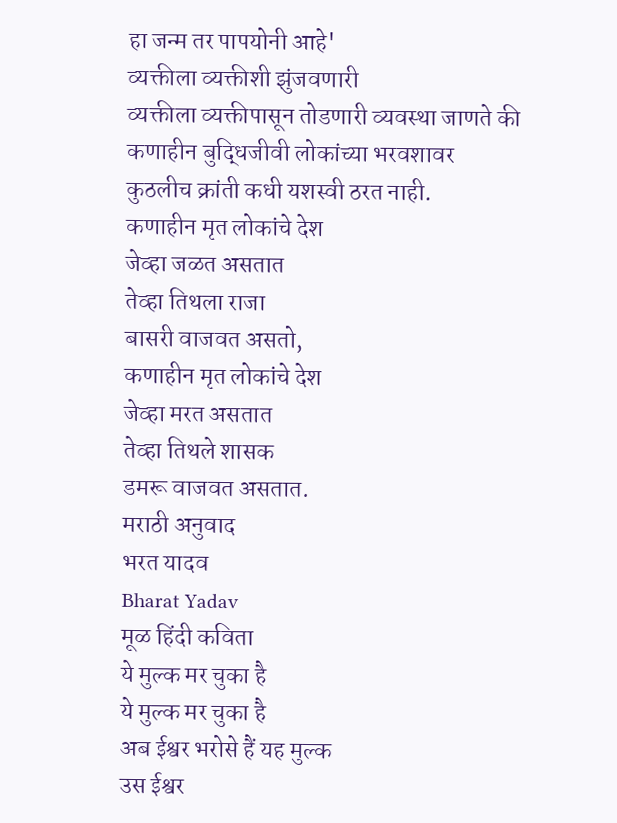हा जन्म तर पापयोनी आहे'
व्यक्तीला व्यक्तीशी झुंजवणारी
व्यक्तीला व्यक्तीपासून तोडणारी व्यवस्था जाणते की
कणाहीन बुद्धिजीवी लोकांच्या भरवशावर
कुठलीच क्रांती कधी यशस्वी ठरत नाही.
कणाहीन मृत लोकांचे देश
जेव्हा जळत असतात
तेव्हा तिथला राजा
बासरी वाजवत असतो,
कणाहीन मृत लोकांचे देश
जेव्हा मरत असतात
तेव्हा तिथले शासक
डमरू वाजवत असतात.
मराठी अनुवाद
भरत यादव
Bharat Yadav
मूळ हिंदी कविता
ये मुल्क मर चुका है
ये मुल्क मर चुका है
अब ईश्वर भरोसे हैं यह मुल्क
उस ईश्वर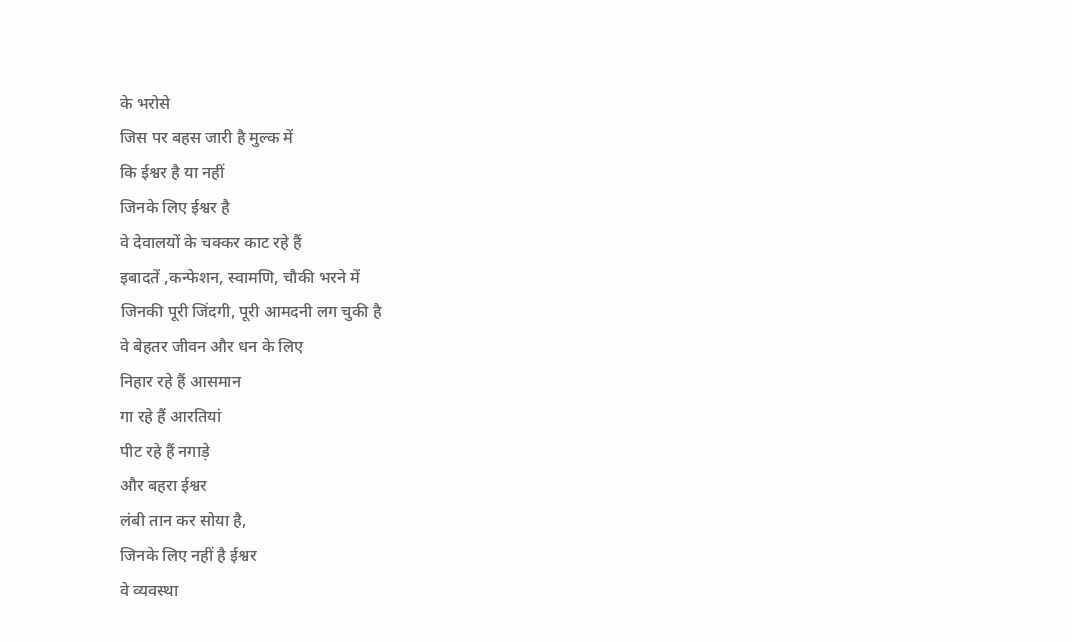के भरोसे
जिस पर बहस जारी है मुल्क में
कि ईश्वर है या नहीं
जिनके लिए ईश्वर है
वे देवालयों के चक्कर काट रहे हैं
इबादतें ,कन्फेशन, स्वामणि, चौकी भरने में
जिनकी पूरी जिंदगी, पूरी आमदनी लग चुकी है
वे बेहतर जीवन और धन के लिए
निहार रहे हैं आसमान
गा रहे हैं आरतियां
पीट रहे हैं नगाड़े
और बहरा ईश्वर
लंबी तान कर सोया है,
जिनके लिए नहीं है ईश्वर
वे व्यवस्था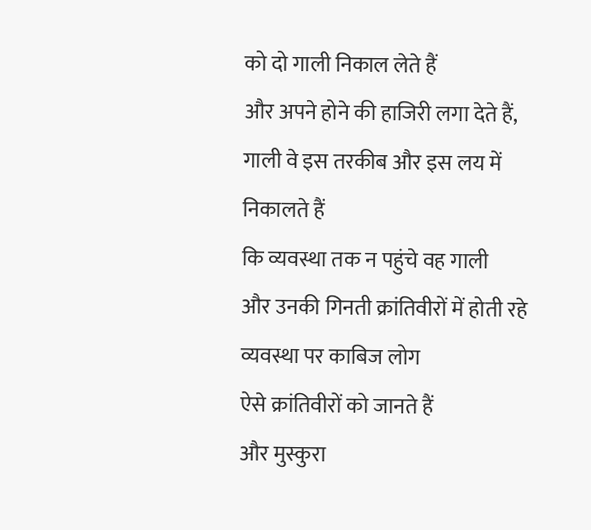को दो गाली निकाल लेते हैं
और अपने होने की हाजिरी लगा देते हैं,
गाली वे इस तरकीब और इस लय में निकालते हैं
कि व्यवस्था तक न पहुंचे वह गाली
और उनकी गिनती क्रांतिवीरों में होती रहे
व्यवस्था पर काबिज लोग
ऐसे क्रांतिवीरों को जानते हैं
और मुस्कुरा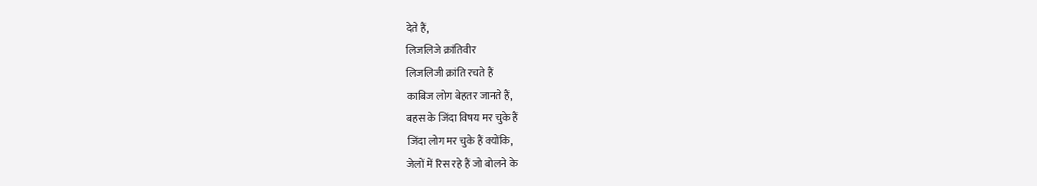देते हैं,
लिजलिजे क्रांतिवीर
लिजलिजी क्रांति रचते हैं
काबिज लोग बेहतर जानते हैं,
बहस के जिंदा विषय मर चुके हैं
जिंदा लोग मर चुके हैं क्योंकि,
जेलों में रिस रहे हैं जो बोलने के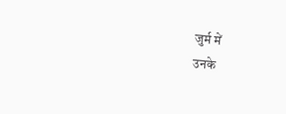जुर्म में
उनके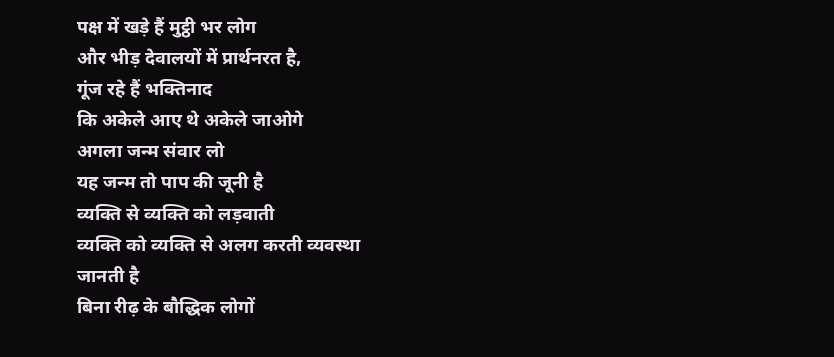पक्ष में खड़े हैं मुट्ठी भर लोग
और भीड़ देवालयों में प्रार्थनरत है,
गूंज रहे हैं भक्तिनाद
कि अकेले आए थे अकेले जाओगे
अगला जन्म संवार लो
यह जन्म तो पाप की जूनी है
व्यक्ति से व्यक्ति को लड़वाती
व्यक्ति को व्यक्ति से अलग करती व्यवस्था
जानती है
बिना रीढ़ के बौद्धिक लोगों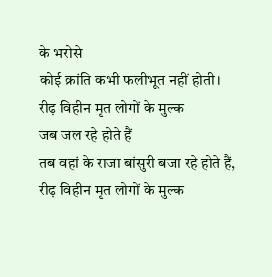के भरोसे
कोई क्रांति कभी फलीभूत नहीं होती।
रीढ़ विहीन मृत लोगों के मुल्क
जब जल रहे होते हैं
तब वहां के राजा बांसुरी बजा रहे होते हैं,
रीढ़ विहीन मृत लोगों के मुल्क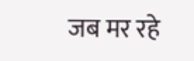जब मर रहे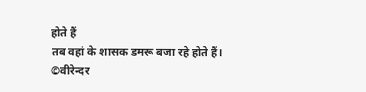होते हैं
तब वहां के शासक डमरू बजा रहे होते हैं।
©वीरेन्दर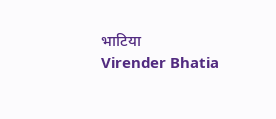भाटिया
Virender Bhatia